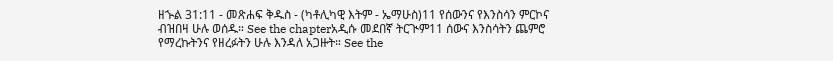ዘኍል 31:11 - መጽሐፍ ቅዱስ - (ካቶሊካዊ እትም - ኤማሁስ)11 የሰውንና የእንስሳን ምርኮና ብዝበዛ ሁሉ ወሰዱ። See the chapterአዲሱ መደበኛ ትርጒም11 ሰውና እንስሳትን ጨምሮ የማረኩትንና የዘረፉትን ሁሉ እንዳለ አጋዙት። See the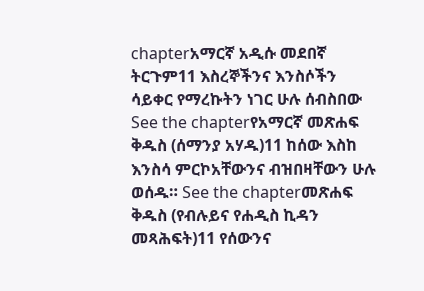chapterአማርኛ አዲሱ መደበኛ ትርጉም11 እስረኞችንና እንስሶችን ሳይቀር የማረኩትን ነገር ሁሉ ሰብስበው See the chapterየአማርኛ መጽሐፍ ቅዱስ (ሰማንያ አሃዱ)11 ከሰው እስከ እንስሳ ምርኮአቸውንና ብዝበዛቸውን ሁሉ ወሰዱ። See the chapterመጽሐፍ ቅዱስ (የብሉይና የሐዲስ ኪዳን መጻሕፍት)11 የሰውንና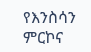የእንስሳን ምርኮና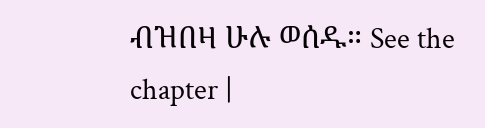ብዝበዛ ሁሉ ወሰዱ። See the chapter |